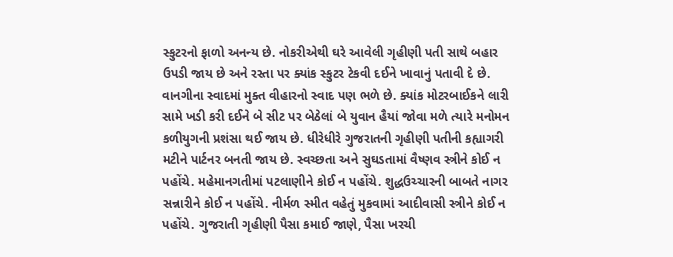સ્કુટરનો ફાળો અનન્ય છે. નોકરીએથી ઘરે આવેલી ગૃહીણી પતી સાથે બહાર ઉપડી જાય છે અને રસ્તા પર ક્યાંક સ્કુટર ટેકવી દઈને ખાવાનું પતાવી દે છે. વાનગીના સ્વાદમાં મુક્ત વીહારનો સ્વાદ પણ ભળે છે. ક્યાંક મોટરબાઈકને લારી સામે ખડી કરી દઈને બે સીટ પર બેઠેલાં બે યુવાન હૈયાં જોવા મળે ત્યારે મનોમન કળીયુગની પ્રશંસા થઈ જાય છે. ધીરેધીરે ગુજરાતની ગૃહીણી પતીની કહ્યાગરી મટીને પાર્ટનર બનતી જાય છે. સ્વચ્છતા અને સુઘડતામાં વૈષ્ણવ સ્ત્રીને કોઈ ન પહોંચે. મહેમાનગતીમાં પટલાણીને કોઈ ન પહોંચે. શુદ્ધઉચ્ચારની બાબતે નાગર સન્નારીને કોઈ ન પહોંચે. નીર્મળ સ્મીત વહેતું મુકવામાં આદીવાસી સ્ત્રીને કોઈ ન પહોંચે. ગુજરાતી ગૃહીણી પૈસા કમાઈ જાણે, પૈસા ખરચી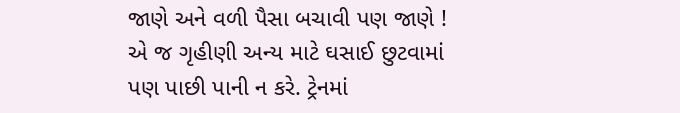જાણે અને વળી પૈસા બચાવી પણ જાણે ! એ જ ગૃહીણી અન્ય માટે ઘસાઈ છુટવામાં પણ પાછી પાની ન કરે. ટ્રેનમાં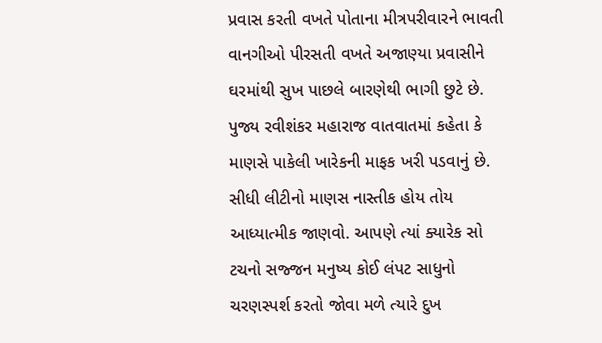પ્રવાસ કરતી વખતે પોતાના મીત્રપરીવારને ભાવતી વાનગીઓ પીરસતી વખતે અજાણ્યા પ્રવાસીને
ઘરમાંથી સુખ પાછલે બારણેથી ભાગી છુટે છે.
પુજ્ય રવીશંકર મહારાજ વાતવાતમાં કહેતા કે માણસે પાકેલી ખારેકની માફક ખરી પડવાનું છે. સીધી લીટીનો માણસ નાસ્તીક હોય તોય આધ્યાત્મીક જાણવો. આપણે ત્યાં ક્યારેક સો ટચનો સજ્જન મનુષ્ય કોઈ લંપટ સાધુનો ચરણસ્પર્શ કરતો જોવા મળે ત્યારે દુખ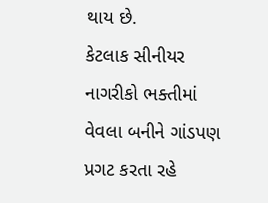થાય છે.
કેટલાક સીનીયર નાગરીકો ભક્તીમાં વેવલા બનીને ગાંડપણ પ્રગટ કરતા રહે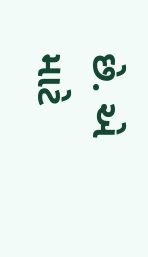છે. એ માટે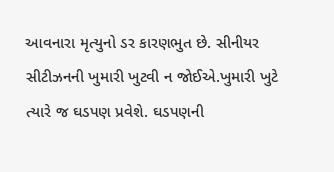આવનારા મૃત્યુનો ડર કારણભુત છે. સીનીયર સીટીઝનની ખુમારી ખુટવી ન જોઈએ.ખુમારી ખુટે ત્યારે જ ઘડપણ પ્રવેશે. ઘડપણની